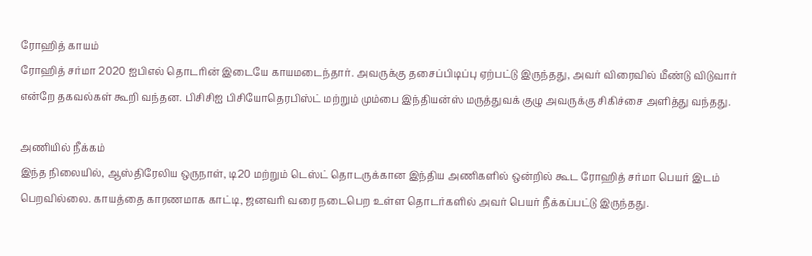ரோஹித் காயம்
ரோஹித் சர்மா 2020 ஐபிஎல் தொடரின் இடையே காயமடைந்தார். அவருக்கு தசைப்பிடிப்பு ஏற்பட்டு இருந்தது, அவர் விரைவில் மீண்டு விடுவார் என்றே தகவல்கள் கூறி வந்தன. பிசிசிஐ பிசியோதெரபிஸ்ட் மற்றும் மும்பை இந்தியன்ஸ் மருத்துவக் குழு அவருக்கு சிகிச்சை அளித்து வந்தது.

அணியில் நீக்கம்
இந்த நிலையில், ஆஸ்திரேலிய ஒருநாள், டி20 மற்றும் டெஸ்ட் தொடருக்கான இந்திய அணிகளில் ஒன்றில் கூட ரோஹித் சர்மா பெயர் இடம் பெறவில்லை. காயத்தை காரணமாக காட்டி, ஜனவரி வரை நடைபெற உள்ள தொடர்களில் அவர் பெயர் நீக்கப்பட்டு இருந்தது.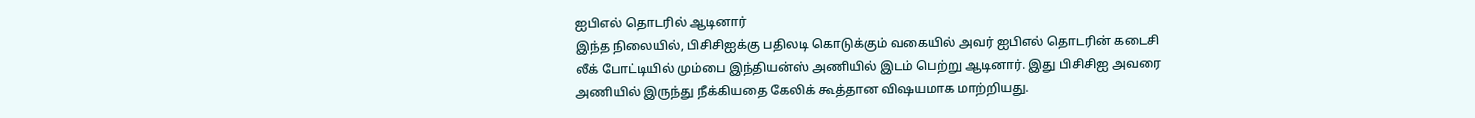ஐபிஎல் தொடரில் ஆடினார்
இந்த நிலையில், பிசிசிஐக்கு பதிலடி கொடுக்கும் வகையில் அவர் ஐபிஎல் தொடரின் கடைசி லீக் போட்டியில் மும்பை இந்தியன்ஸ் அணியில் இடம் பெற்று ஆடினார். இது பிசிசிஐ அவரை அணியில் இருந்து நீக்கியதை கேலிக் கூத்தான விஷயமாக மாற்றியது.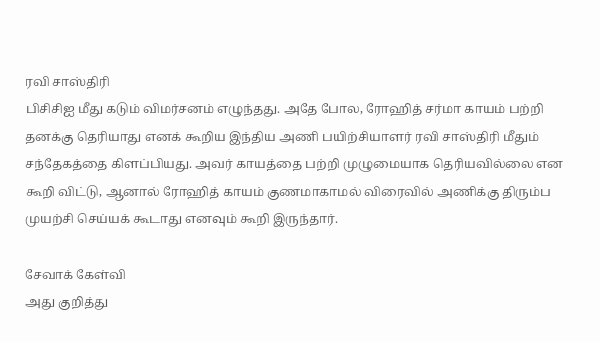ரவி சாஸ்திரி
பிசிசிஐ மீது கடும் விமர்சனம் எழுந்தது. அதே போல, ரோஹித் சர்மா காயம் பற்றி தனக்கு தெரியாது எனக் கூறிய இந்திய அணி பயிற்சியாளர் ரவி சாஸ்திரி மீதும் சந்தேகத்தை கிளப்பியது. அவர் காயத்தை பற்றி முழுமையாக தெரியவில்லை என கூறி விட்டு, ஆனால் ரோஹித் காயம் குணமாகாமல் விரைவில் அணிக்கு திரும்ப முயற்சி செய்யக் கூடாது எனவும் கூறி இருந்தார்.

சேவாக் கேள்வி
அது குறித்து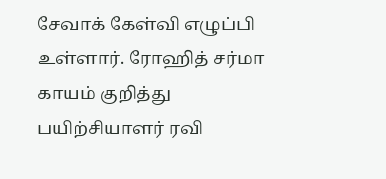சேவாக் கேள்வி எழுப்பி உள்ளார். ரோஹித் சர்மா காயம் குறித்து பயிற்சியாளர் ரவி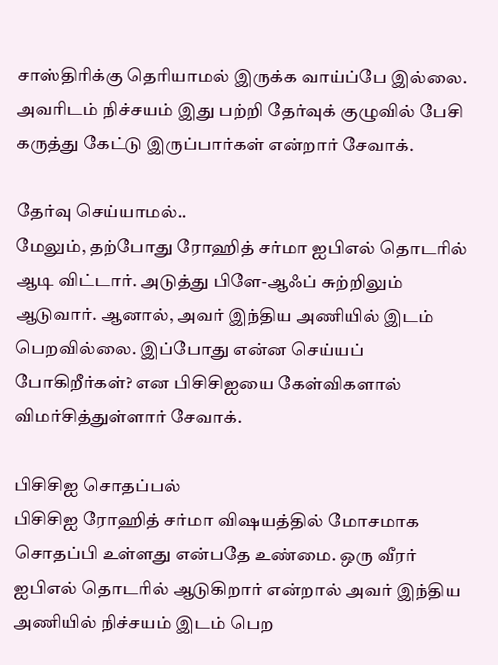சாஸ்திரிக்கு தெரியாமல் இருக்க வாய்ப்பே இல்லை. அவரிடம் நிச்சயம் இது பற்றி தேர்வுக் குழுவில் பேசி கருத்து கேட்டு இருப்பார்கள் என்றார் சேவாக்.

தேர்வு செய்யாமல்..
மேலும், தற்போது ரோஹித் சர்மா ஐபிஎல் தொடரில் ஆடி விட்டார். அடுத்து பிளே-ஆஃப் சுற்றிலும் ஆடுவார். ஆனால், அவர் இந்திய அணியில் இடம் பெறவில்லை. இப்போது என்ன செய்யப் போகிறீர்கள்? என பிசிசிஐயை கேள்விகளால் விமர்சித்துள்ளார் சேவாக்.

பிசிசிஐ சொதப்பல்
பிசிசிஐ ரோஹித் சர்மா விஷயத்தில் மோசமாக சொதப்பி உள்ளது என்பதே உண்மை. ஒரு வீரர் ஐபிஎல் தொடரில் ஆடுகிறார் என்றால் அவர் இந்திய அணியில் நிச்சயம் இடம் பெற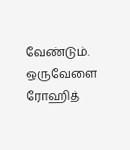வேண்டும். ஒருவேளை ரோஹித்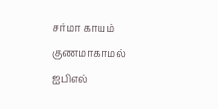சர்மா காயம் குணமாகாமல் ஐபிஎல்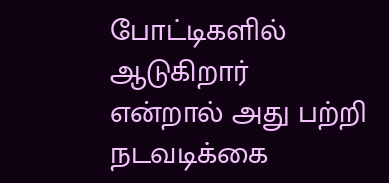போட்டிகளில் ஆடுகிறார் என்றால் அது பற்றி நடவடிக்கை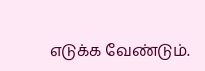எடுக்க வேண்டும்.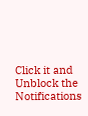Click it and Unblock the Notifications